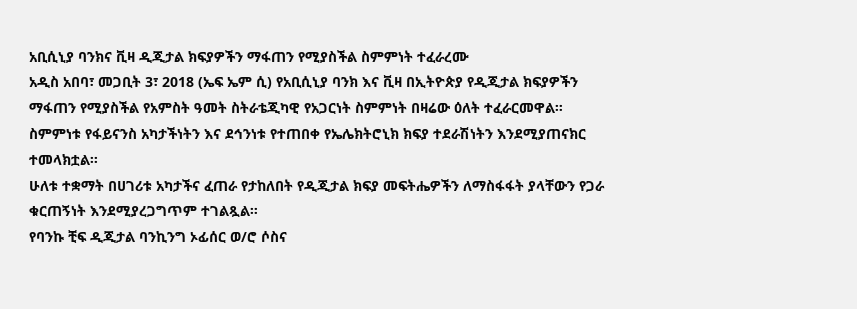አቢሲኒያ ባንክና ቪዛ ዲጂታል ክፍያዎችን ማፋጠን የሚያስችል ስምምነት ተፈራረሙ
አዲስ አበባ፣ መጋቢት 3፣ 2018 (ኤፍ ኤም ሲ) የአቢሲኒያ ባንክ እና ቪዛ በኢትዮጵያ የዲጂታል ክፍያዎችን ማፋጠን የሚያስችል የአምስት ዓመት ስትራቴጂካዊ የአጋርነት ስምምነት በዛሬው ዕለት ተፈራርመዋል።
ስምምነቱ የፋይናንስ አካታችነትን እና ደኅንነቱ የተጠበቀ የኤሌክትሮኒክ ክፍያ ተደራሽነትን እንደሚያጠናክር ተመላክቷል፡፡
ሁለቱ ተቋማት በሀገሪቱ አካታችና ፈጠራ የታከለበት የዲጂታል ክፍያ መፍትሔዎችን ለማስፋፋት ያላቸውን የጋራ ቁርጠኝነት እንደሚያረጋግጥም ተገልጿል።
የባንኩ ቺፍ ዲጂታል ባንኪንግ ኦፊሰር ወ/ሮ ሶስና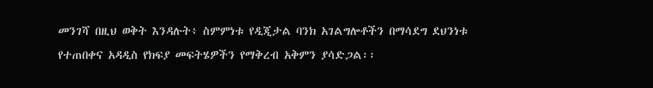መንገሻ በዚህ ወቅት እንዳሉት፥ ስምምነቱ የዲጂታል ባንክ አገልግሎቶችን በማሳደግ ደህንነቱ የተጠበቀና አዳዲስ የክፍያ መፍትሄዎችን የማቅረብ አቅምን ያሳድጋል፡፡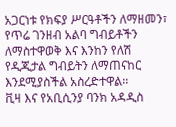አጋርነቱ የክፍያ ሥርዓቶችን ለማዘመን፣ የጥሬ ገንዘብ አልባ ግብይቶችን ለማስተዋወቅ እና እንከን የለሽ የዲጂታል ግብይትን ለማጠናከር እንደሚያስችል አስረድተዋል፡፡
ቪዛ እና የአቢሲንያ ባንክ አዳዲስ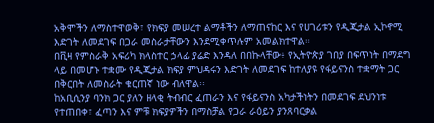አቅሞችን ለማስተዋወቅ፣ የክፍያ መሠረተ ልማቶችን ለማጠናከር እና የሀገሪቱን የዲጂታል ኢኮኖሚ እድገት ለመደገፍ በጋራ መስራታቸውን እንደሚቀጥሉም አመልክተዋል።
በቪዛ የምስራቅ አፍሪካ ክላስተር ኃላፊ ያሬድ እንዳለ በበኩላቸው፥ የኢትዮጵያ ገበያ በፍጥነት በማደግ ላይ በመሆኑ ተቋሙ የዲጂታል ክፍያ ምህዳሩን እድገት ለመደገፍ ከተለያዩ የፋይናንስ ተቋማት ጋር በቅርበት ለመስራት ቁርጠኛ ነው ብለዋል፡፡
ከአቢሲንያ ባንክ ጋር ያለን ዘላቂ ትብብር ፈጠራን እና የፋይናንስ አካታችነትን በመደገፍ ደህንነቱ የተጠበቀ፣ ፈጣን እና ምቹ ክፍያዎችን በማስቻል የጋራ ራዕይን ያንጸባርቃል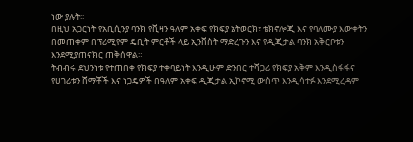ነው ያሉት፡፡
በዚህ አጋርነት የአቢሲንያ ባንክ የቪዛን ዓለም አቀፍ የክፍያ ኔትወርክ፣ ቴክኖሎጂ እና የባለሙያ እውቀትን በመጠቀም በፕሪሚየም ዴቢት ምርቶች ላይ ኢንቨስት ማድረጉን እና የዲጂታል ባንክ አቅርቦቱን እንደሚያጠናክር ጠቅሰዋል።
ትብብሩ ደህንነቱ የተጠበቀ የክፍያ ተቀባይነት እንዲሁም ድንበር ተሻጋሪ የክፍያ አቅም እንዲስፋፋና የሀገሪቱን ሸማቾች እና ነጋዴዎች በዓለም አቀፍ ዲጂታል ኢኮኖሚ ውስጥ እንዲሳተፉ እንደሚረዳም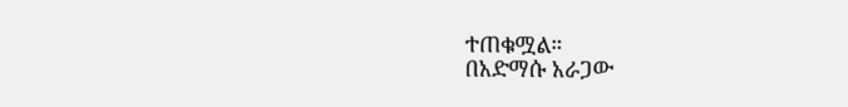ተጠቁሟል።
በአድማሱ አራጋው